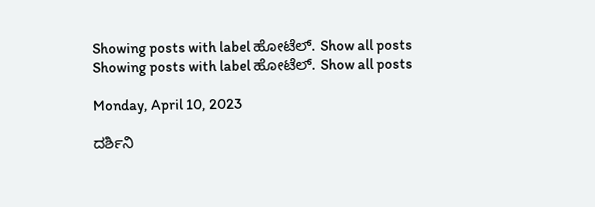Showing posts with label ಹೋಟೆಲ್. Show all posts
Showing posts with label ಹೋಟೆಲ್. Show all posts

Monday, April 10, 2023

ದರ್ಶಿನಿ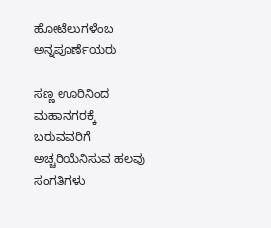ಹೋಟೆಲುಗಳೆಂಬ ಅನ್ನಪೂರ್ಣೆಯರು

ಸಣ್ಣ ಊರಿನಿಂದ ಮಹಾನಗರಕ್ಕೆ ಬರುವವರಿಗೆ ಅಚ್ಚರಿಯೆನಿಸುವ ಹಲವು ಸಂಗತಿಗಳು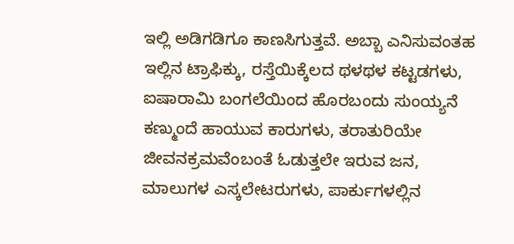ಇಲ್ಲಿ ಅಡಿಗಡಿಗೂ ಕಾಣಸಿಗುತ್ತವೆ. ಅಬ್ಬಾ ಎನಿಸುವಂತಹ ಇಲ್ಲಿನ ಟ್ರಾಫಿಕ್ಕು, ರಸ್ತೆಯಿಕ್ಕೆಲದ ಥಳಥಳ ಕಟ್ಟಡಗಳು, ಐಷಾರಾಮಿ ಬಂಗಲೆಯಿಂದ ಹೊರಬಂದು ಸುಂಯ್ಯನೆ ಕಣ್ಮುಂದೆ ಹಾಯುವ ಕಾರುಗಳು, ತರಾತುರಿಯೇ ಜೀವನಕ್ರಮವೆಂಬಂತೆ ಓಡುತ್ತಲೇ ಇರುವ ಜನ, ಮಾಲುಗಳ ಎಸ್ಕಲೇಟರುಗಳು, ಪಾರ್ಕುಗಳಲ್ಲಿನ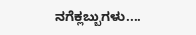ನಗೆಕ್ಲಬ್ಬುಗಳು....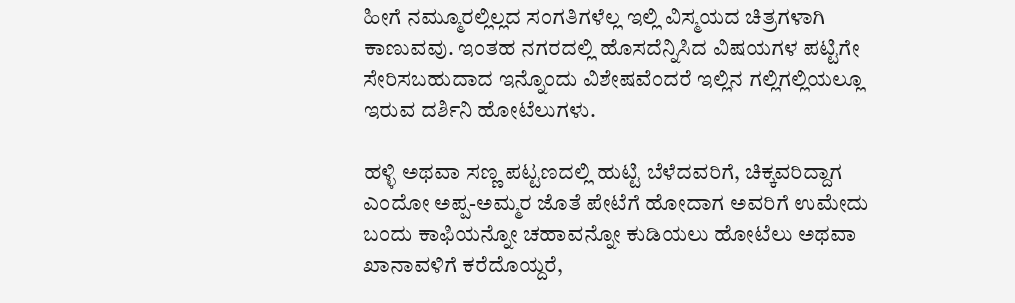ಹೀಗೆ ನಮ್ಮೂರಲ್ಲಿಲ್ಲದ ಸಂಗತಿಗಳೆಲ್ಲ ಇಲ್ಲಿ ವಿಸ್ಮಯದ ಚಿತ್ರಗಳಾಗಿ ಕಾಣುವವು. ಇಂತಹ ನಗರದಲ್ಲಿ ಹೊಸದೆನ್ನಿಸಿದ ವಿಷಯಗಳ ಪಟ್ಟಿಗೇ ಸೇರಿಸಬಹುದಾದ ಇನ್ನೊಂದು ವಿಶೇಷವೆಂದರೆ ಇಲ್ಲಿನ ಗಲ್ಲಿಗಲ್ಲಿಯಲ್ಲೂ ಇರುವ ದರ್ಶಿನಿ ಹೋಟೆಲುಗಳು.

ಹಳ್ಳಿ ಅಥವಾ ಸಣ್ಣ ಪಟ್ಟಣದಲ್ಲಿ ಹುಟ್ಟಿ ಬೆಳೆದವರಿಗೆ, ಚಿಕ್ಕವರಿದ್ದಾಗ ಎಂದೋ ಅಪ್ಪ-ಅಮ್ಮರ ಜೊತೆ ಪೇಟೆಗೆ ಹೋದಾಗ ಅವರಿಗೆ ಉಮೇದು ಬಂದು ಕಾಫಿಯನ್ನೋ ಚಹಾವನ್ನೋ ಕುಡಿಯಲು ಹೋಟೆಲು ಅಥವಾ ಖಾನಾವಳಿಗೆ ಕರೆದೊಯ್ದರೆ,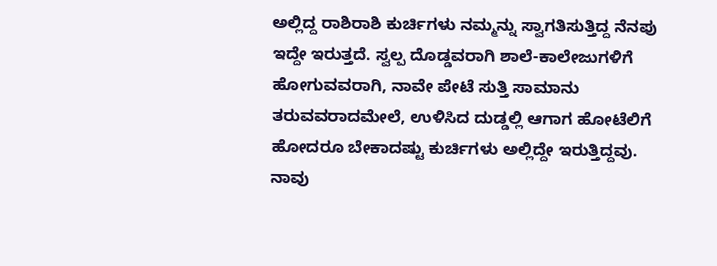ಅಲ್ಲಿದ್ದ ರಾಶಿರಾಶಿ ಕುರ್ಚಿಗಳು ನಮ್ಮನ್ನು ಸ್ವಾಗತಿಸುತ್ತಿದ್ದ ನೆನಪು ಇದ್ದೇ ಇರುತ್ತದೆ. ಸ್ವಲ್ಪ ದೊಡ್ಡವರಾಗಿ ಶಾಲೆ-ಕಾಲೇಜುಗಳಿಗೆ ಹೋಗುವವರಾಗಿ, ನಾವೇ ಪೇಟೆ ಸುತ್ತಿ ಸಾಮಾನು ತರುವವರಾದಮೇಲೆ, ಉಳಿಸಿದ ದುಡ್ಡಲ್ಲಿ ಆಗಾಗ ಹೋಟೆಲಿಗೆ ಹೋದರೂ ಬೇಕಾದಷ್ಟು ಕುರ್ಚಿಗಳು ಅಲ್ಲಿದ್ದೇ ಇರುತ್ತಿದ್ದವು. ನಾವು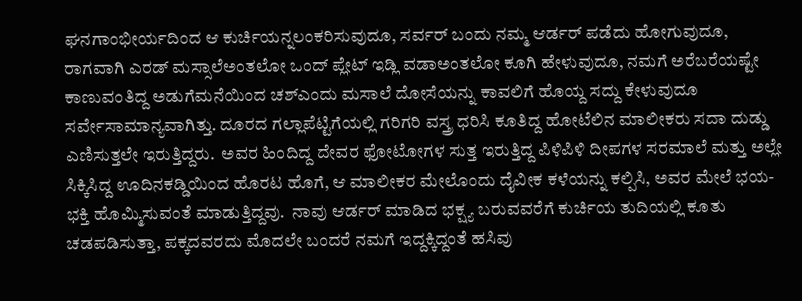ಘನಗಾಂಭೀರ್ಯದಿಂದ ಆ ಕುರ್ಚಿಯನ್ನಲಂಕರಿಸುವುದೂ, ಸರ್ವರ್ ಬಂದು ನಮ್ಮ ಆರ್ಡರ್ ಪಡೆದು ಹೋಗುವುದೂ, ರಾಗವಾಗಿ ಎರಡ್ ಮಸ್ಸಾಲೆಅಂತಲೋ ಒಂದ್ ಪ್ಲೇಟ್ ಇಡ್ಲಿ ವಡಾಅಂತಲೋ ಕೂಗಿ ಹೇಳುವುದೂ, ನಮಗೆ ಅರೆಬರೆಯಷ್ಟೇ ಕಾಣುವಂತಿದ್ದ ಅಡುಗೆಮನೆಯಿಂದ ಚಶ್ಎಂದು ಮಸಾಲೆ ದೋಸೆಯನ್ನು ಕಾವಲಿಗೆ ಹೊಯ್ದ ಸದ್ದು ಕೇಳುವುದೂ ಸರ್ವೇಸಾಮಾನ್ಯವಾಗಿತ್ತು. ದೂರದ ಗಲ್ಲಾಪೆಟ್ಟಿಗೆಯಲ್ಲಿ ಗರಿಗರಿ ವಸ್ತ್ರ ಧರಿಸಿ ಕೂತಿದ್ದ ಹೋಟೆಲಿನ ಮಾಲೀಕರು ಸದಾ ದುಡ್ಡು ಎಣಿಸುತ್ತಲೇ ಇರುತ್ತಿದ್ದರು.  ಅವರ ಹಿಂದಿದ್ದ ದೇವರ ಫೋಟೋಗಳ ಸುತ್ತ ಇರುತ್ತಿದ್ದ ಪಿಳಿಪಿಳಿ ದೀಪಗಳ ಸರಮಾಲೆ ಮತ್ತು ಅಲ್ಲೇ ಸಿಕ್ಕಿಸಿದ್ದ ಊದಿನಕಡ್ಡಿಯಿಂದ ಹೊರಟ ಹೊಗೆ, ಆ ಮಾಲೀಕರ ಮೇಲೊಂದು ದೈವೀಕ ಕಳೆಯನ್ನು ಕಲ್ಪಿಸಿ, ಅವರ ಮೇಲೆ ಭಯ-ಭಕ್ತಿ ಹೊಮ್ಮಿಸುವಂತೆ ಮಾಡುತ್ತಿದ್ದವು.  ನಾವು ಆರ್ಡರ್ ಮಾಡಿದ ಭಕ್ಷ್ಯ ಬರುವವರೆಗೆ ಕುರ್ಚಿಯ ತುದಿಯಲ್ಲಿ ಕೂತು ಚಡಪಡಿಸುತ್ತಾ, ಪಕ್ಕದವರದು ಮೊದಲೇ ಬಂದರೆ ನಮಗೆ ಇದ್ದಕ್ಕಿದ್ದಂತೆ ಹಸಿವು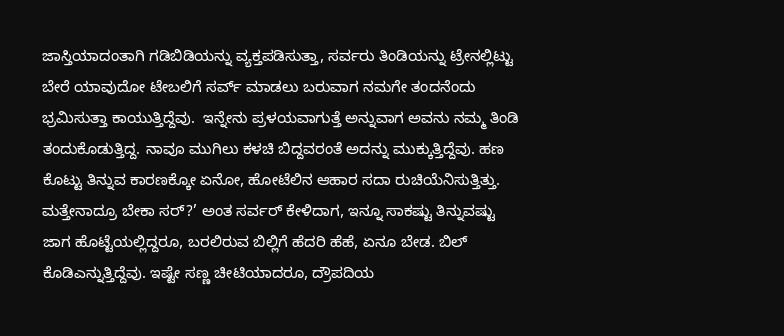ಜಾಸ್ತಿಯಾದಂತಾಗಿ ಗಡಿಬಿಡಿಯನ್ನು ವ್ಯಕ್ತಪಡಿಸುತ್ತಾ, ಸರ್ವರು ತಿಂಡಿಯನ್ನು ಟ್ರೇನಲ್ಲಿಟ್ಟು ಬೇರೆ ಯಾವುದೋ ಟೇಬಲಿಗೆ ಸರ್ವ್ ಮಾಡಲು ಬರುವಾಗ ನಮಗೇ ತಂದನೆಂದು ಭ್ರಮಿಸುತ್ತಾ ಕಾಯುತ್ತಿದ್ದೆವು.  ಇನ್ನೇನು ಪ್ರಳಯವಾಗುತ್ತೆ ಅನ್ನುವಾಗ ಅವನು ನಮ್ಮ ತಿಂಡಿ ತಂದುಕೊಡುತ್ತಿದ್ದ. ನಾವೂ ಮುಗಿಲು ಕಳಚಿ ಬಿದ್ದವರಂತೆ ಅದನ್ನು ಮುಕ್ಕುತ್ತಿದ್ದೆವು. ಹಣ ಕೊಟ್ಟು ತಿನ್ನುವ ಕಾರಣಕ್ಕೋ ಏನೋ, ಹೋಟೆಲಿನ ಆಹಾರ ಸದಾ ರುಚಿಯೆನಿಸುತ್ತಿತ್ತು.  ಮತ್ತೇನಾದ್ರೂ ಬೇಕಾ ಸರ್?’ ಅಂತ ಸರ್ವರ್ ಕೇಳಿದಾಗ, ಇನ್ನೂ ಸಾಕಷ್ಟು ತಿನ್ನುವಷ್ಟು ಜಾಗ ಹೊಟ್ಟೆಯಲ್ಲಿದ್ದರೂ, ಬರಲಿರುವ ಬಿಲ್ಲಿಗೆ ಹೆದರಿ ಹೆಹೆ, ಏನೂ ಬೇಡ. ಬಿಲ್ ಕೊಡಿಎನ್ನುತ್ತಿದ್ದೆವು. ಇಷ್ಟೇ ಸಣ್ಣ ಚೀಟಿಯಾದರೂ, ದ್ರೌಪದಿಯ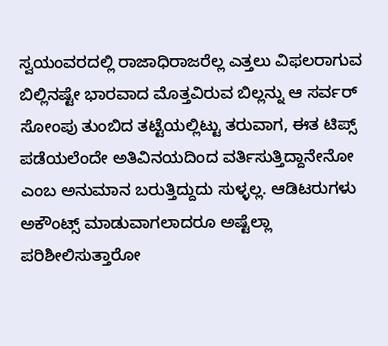ಸ್ವಯಂವರದಲ್ಲಿ ರಾಜಾಧಿರಾಜರೆಲ್ಲ ಎತ್ತಲು ವಿಫಲರಾಗುವ ಬಿಲ್ಲಿನಷ್ಟೇ ಭಾರವಾದ ಮೊತ್ತವಿರುವ ಬಿಲ್ಲನ್ನು ಆ ಸರ್ವರ್ ಸೋಂಪು ತುಂಬಿದ ತಟ್ಟೆಯಲ್ಲಿಟ್ಟು ತರುವಾಗ, ಈತ ಟಿಪ್ಸ್ ಪಡೆಯಲೆಂದೇ ಅತಿವಿನಯದಿಂದ ವರ್ತಿಸುತ್ತಿದ್ದಾನೇನೋ ಎಂಬ ಅನುಮಾನ ಬರುತ್ತಿದ್ದುದು ಸುಳ್ಳಲ್ಲ. ಆಡಿಟರುಗಳು ಅಕೌಂಟ್ಸ್ ಮಾಡುವಾಗಲಾದರೂ ಅಷ್ಟೆಲ್ಲಾ ಪರಿಶೀಲಿಸುತ್ತಾರೋ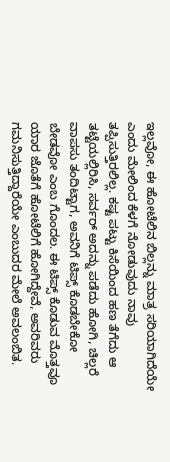ಇಲ್ಲವೋ, ಈ ಹೋಟೆಲಿನ ಬಿಲ್ಲನ್ನು ಮಾತ್ರ ಸರಿಯಾಗಿದೆಯೇ ಎಂದು ಮೇಲಿಂದ ಕೆಳಗೆ ನೋಡುವುದು ನಾವು ತಪ್ಪಿಸುತ್ತಿರಲಿಲ್ಲ. ಕಷ್ಟ ಪಟ್ಟು ಕಿಸೆಯಿಂದ ಹಣ ತೆಗೆದು ಆ ತಟ್ಟೆಯಲ್ಲಿರಿಸಿ, ಸರ್ವರ್ ಅದನ್ನು ಪಡೆದು ಹೋಗಿ, ಚಿಲ್ಲರೆ ವಾಪಸು ತಂದಿಟ್ಟಾಗ, ಅವನಿಗೆ ಟಿಪ್ಸ್ ಕೊಡಬೇಕೋ ಬೇಡವೋ ಎಂಬ ಗೊಂದಲ. ಈ ಟಿಪ್ಸ್ ಕೊಡುವ ಮೊತ್ತವೂ ಯಾರ ಜೊತೆಗೆ ಹೋಟೆಲಿಗೆ ಹೋಗಿದ್ದೇವೆ, ಅವರಿವರು ಗಮನಿಸುತ್ತಿದ್ದಾರೆಯೇ ಎಂಬುದರ ಮೇಲೆ ಅವಲಂಬಿತ.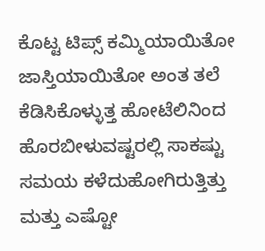ಕೊಟ್ಟ ಟಿಪ್ಸ್ ಕಮ್ಮಿಯಾಯಿತೋ ಜಾಸ್ತಿಯಾಯಿತೋ ಅಂತ ತಲೆ ಕೆಡಿಸಿಕೊಳ್ಳುತ್ತ ಹೋಟೆಲಿನಿಂದ ಹೊರಬೀಳುವಷ್ಟರಲ್ಲಿ ಸಾಕಷ್ಟು ಸಮಯ ಕಳೆದುಹೋಗಿರುತ್ತಿತ್ತು ಮತ್ತು ಎಷ್ಟೋ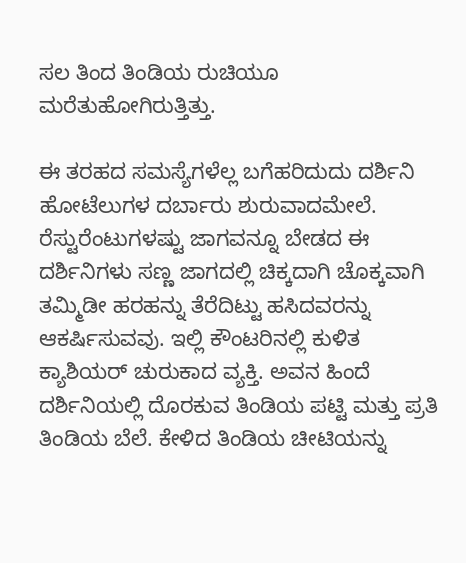ಸಲ ತಿಂದ ತಿಂಡಿಯ ರುಚಿಯೂ ಮರೆತುಹೋಗಿರುತ್ತಿತ್ತು.

ಈ ತರಹದ ಸಮಸ್ಯೆಗಳೆಲ್ಲ ಬಗೆಹರಿದುದು ದರ್ಶಿನಿ ಹೋಟೆಲುಗಳ ದರ್ಬಾರು ಶುರುವಾದಮೇಲೆ.  ರೆಸ್ಟುರೆಂಟುಗಳಷ್ಟು ಜಾಗವನ್ನೂ ಬೇಡದ ಈ ದರ್ಶಿನಿಗಳು ಸಣ್ಣ ಜಾಗದಲ್ಲಿ ಚಿಕ್ಕದಾಗಿ ಚೊಕ್ಕವಾಗಿ ತಮ್ಮಿಡೀ ಹರಹನ್ನು ತೆರೆದಿಟ್ಟು ಹಸಿದವರನ್ನು ಆಕರ್ಷಿಸುವವು. ಇಲ್ಲಿ ಕೌಂಟರಿನಲ್ಲಿ ಕುಳಿತ ಕ್ಯಾಶಿಯರ್ ಚುರುಕಾದ ವ್ಯಕ್ತಿ. ಅವನ ಹಿಂದೆ ದರ್ಶಿನಿಯಲ್ಲಿ ದೊರಕುವ ತಿಂಡಿಯ ಪಟ್ಟಿ ಮತ್ತು ಪ್ರತಿ ತಿಂಡಿಯ ಬೆಲೆ. ಕೇಳಿದ ತಿಂಡಿಯ ಚೀಟಿಯನ್ನು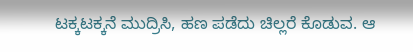ಟಕ್ಕಟಕ್ಕನೆ ಮುದ್ರಿಸಿ, ಹಣ ಪಡೆದು ಚಿಲ್ಲರೆ ಕೊಡುವ. ಆ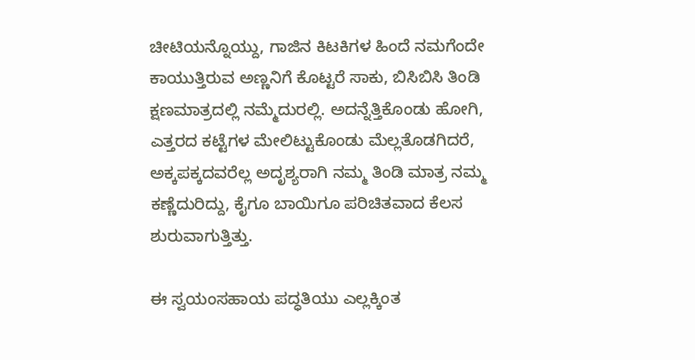ಚೀಟಿಯನ್ನೊಯ್ದು, ಗಾಜಿನ ಕಿಟಕಿಗಳ ಹಿಂದೆ ನಮಗೆಂದೇ ಕಾಯುತ್ತಿರುವ ಅಣ್ಣನಿಗೆ ಕೊಟ್ಟರೆ ಸಾಕು, ಬಿಸಿಬಿಸಿ ತಿಂಡಿ ಕ್ಷಣಮಾತ್ರದಲ್ಲಿ ನಮ್ಮೆದುರಲ್ಲಿ. ಅದನ್ನೆತ್ತಿಕೊಂಡು ಹೋಗಿ, ಎತ್ತರದ ಕಟ್ಟೆಗಳ ಮೇಲಿಟ್ಟುಕೊಂಡು ಮೆಲ್ಲತೊಡಗಿದರೆ, ಅಕ್ಕಪಕ್ಕದವರೆಲ್ಲ ಅದೃಶ್ಯರಾಗಿ ನಮ್ಮ ತಿಂಡಿ ಮಾತ್ರ ನಮ್ಮ ಕಣ್ಣೆದುರಿದ್ದು, ಕೈಗೂ ಬಾಯಿಗೂ ಪರಿಚಿತವಾದ ಕೆಲಸ ಶುರುವಾಗುತ್ತಿತ್ತು.

ಈ ಸ್ವಯಂಸಹಾಯ ಪದ್ಧತಿಯು ಎಲ್ಲಕ್ಕಿಂತ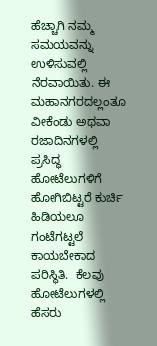ಹೆಚ್ಚಾಗಿ ನಮ್ಮ ಸಮಯವನ್ನು ಉಳಿಸುವಲ್ಲಿ ನೆರವಾಯಿತು. ಈ ಮಹಾನಗರದಲ್ಲಂತೂ ವೀಕೆಂಡು ಅಥವಾ ರಜಾದಿನಗಳಲ್ಲಿ ಪ್ರಸಿದ್ಧ ಹೋಟೆಲುಗಳಿಗೆ ಹೋಗಿಬಿಟ್ಟರೆ ಕುರ್ಚಿ ಹಿಡಿಯಲೂ ಗಂಟೆಗಟ್ಟಲೆ ಕಾಯಬೇಕಾದ ಪರಿಸ್ಥಿತಿ.  ಕೆಲವು ಹೋಟೆಲುಗಳಲ್ಲಿ ಹೆಸರು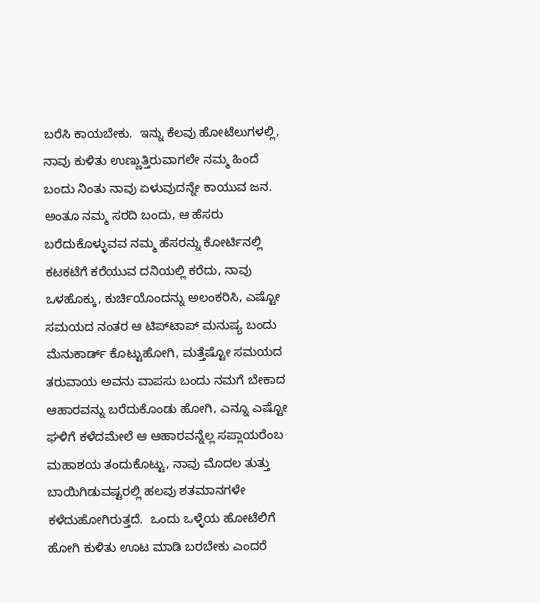ಬರೆಸಿ ಕಾಯಬೇಕು.  ಇನ್ನು ಕೆಲವು ಹೋಟೆಲುಗಳಲ್ಲಿ, ನಾವು ಕುಳಿತು ಉಣ್ಣುತ್ತಿರುವಾಗಲೇ ನಮ್ಮ ಹಿಂದೆ ಬಂದು ನಿಂತು ನಾವು ಏಳುವುದನ್ನೇ ಕಾಯುವ ಜನ. ಅಂತೂ ನಮ್ಮ ಸರದಿ ಬಂದು, ಆ ಹೆಸರು ಬರೆದುಕೊಳ್ಳುವವ ನಮ್ಮ ಹೆಸರನ್ನು ಕೋರ್ಟಿನಲ್ಲಿ ಕಟಕಟೆಗೆ ಕರೆಯುವ ದನಿಯಲ್ಲಿ ಕರೆದು, ನಾವು ಒಳಹೊಕ್ಕು, ಕುರ್ಚಿಯೊಂದನ್ನು ಅಲಂಕರಿಸಿ, ಎಷ್ಟೋ ಸಮಯದ ನಂತರ ಆ ಟಿಪ್‌ಟಾಪ್ ಮನುಷ್ಯ ಬಂದು ಮೆನುಕಾರ್ಡ್ ಕೊಟ್ಟುಹೋಗಿ, ಮತ್ತೆಷ್ಟೋ ಸಮಯದ ತರುವಾಯ ಅವನು ವಾಪಸು ಬಂದು ನಮಗೆ ಬೇಕಾದ ಆಹಾರವನ್ನು ಬರೆದುಕೊಂಡು ಹೋಗಿ, ಎನ್ನೂ ಎಷ್ಟೋ ಘಳಿಗೆ ಕಳೆದಮೇಲೆ ಆ ಆಹಾರವನ್ನೆಲ್ಲ ಸಪ್ಲಾಯರೆಂಬ ಮಹಾಶಯ ತಂದುಕೊಟ್ಟು, ನಾವು ಮೊದಲ ತುತ್ತು ಬಾಯಿಗಿಡುವಷ್ಟರಲ್ಲಿ ಹಲವು ಶತಮಾನಗಳೇ ಕಳೆದುಹೋಗಿರುತ್ತದೆ.  ಒಂದು ಒಳ್ಳೆಯ ಹೋಟೆಲಿಗೆ ಹೋಗಿ ಕುಳಿತು ಊಟ ಮಾಡಿ ಬರಬೇಕು ಎಂದರೆ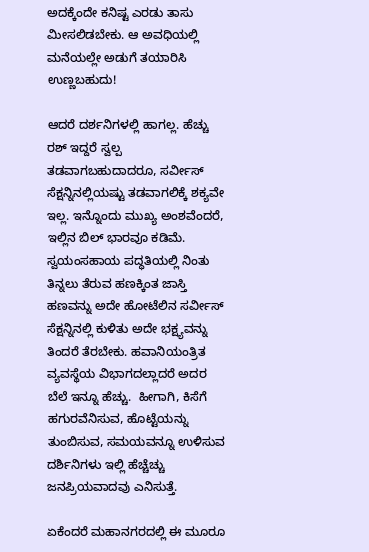ಅದಕ್ಕೆಂದೇ ಕನಿಷ್ಟ ಎರಡು ತಾಸು ಮೀಸಲಿಡಬೇಕು. ಆ ಅವಧಿಯಲ್ಲಿ ಮನೆಯಲ್ಲೇ ಅಡುಗೆ ತಯಾರಿಸಿ ಉಣ್ಣಬಹುದು!

ಆದರೆ ದರ್ಶನಿಗಳಲ್ಲಿ ಹಾಗಲ್ಲ. ಹೆಚ್ಚು ರಶ್ ಇದ್ದರೆ ಸ್ವಲ್ಪ ತಡವಾಗಬಹುದಾದರೂ, ಸರ್ವೀಸ್ ಸೆಕ್ಷನ್ನಿನಲ್ಲಿಯಷ್ಟು ತಡವಾಗಲಿಕ್ಕೆ ಶಕ್ಯವೇ ಇಲ್ಲ. ಇನ್ನೊಂದು ಮುಖ್ಯ ಅಂಶವೆಂದರೆ, ಇಲ್ಲಿನ ಬಿಲ್ ಭಾರವೂ ಕಡಿಮೆ. ಸ್ವಯಂಸಹಾಯ ಪದ್ಧತಿಯಲ್ಲಿ ನಿಂತು ತಿನ್ನಲು ತೆರುವ ಹಣಕ್ಕಿಂತ ಜಾಸ್ತಿ ಹಣವನ್ನು ಅದೇ ಹೋಟೆಲಿನ ಸರ್ವೀಸ್ ಸೆಕ್ಷನ್ನಿನಲ್ಲಿ ಕುಳಿತು ಅದೇ ಭಕ್ಷ್ಯವನ್ನು ತಿಂದರೆ ತೆರಬೇಕು. ಹವಾನಿಯಂತ್ರಿತ ವ್ಯವಸ್ಥೆಯ ವಿಭಾಗದಲ್ಲಾದರೆ ಅದರ ಬೆಲೆ ಇನ್ನೂ ಹೆಚ್ಚು.  ಹೀಗಾಗಿ, ಕಿಸೆಗೆ ಹಗುರವೆನಿಸುವ, ಹೊಟ್ಟೆಯನ್ನು ತುಂಬಿಸುವ, ಸಮಯವನ್ನೂ ಉಳಿಸುವ ದರ್ಶಿನಿಗಳು ಇಲ್ಲಿ ಹೆಚ್ಚೆಚ್ಚು ಜನಪ್ರಿಯವಾದವು ಎನಿಸುತ್ತೆ.

ಏಕೆಂದರೆ ಮಹಾನಗರದಲ್ಲಿ ಈ ಮೂರೂ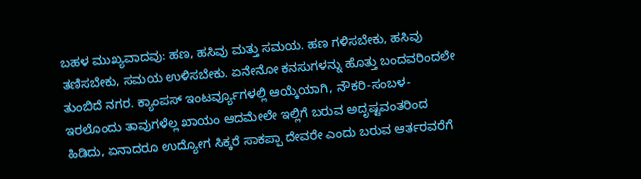ಬಹಳ ಮುಖ್ಯವಾದವು: ಹಣ, ಹಸಿವು ಮತ್ತು ಸಮಯ. ಹಣ ಗಳಿಸಬೇಕು, ಹಸಿವು ತಣಿಸಬೇಕು, ಸಮಯ ಉಳಿಸಬೇಕು. ಏನೇನೋ ಕನಸುಗಳನ್ನು ಹೊತ್ತು ಬಂದವರಿಂದಲೇ ತುಂಬಿದೆ ನಗರ. ಕ್ಯಾಂಪಸ್ ಇಂಟರ್ವ್ಯೂಗಳಲ್ಲಿ ಆಯ್ಕೆಯಾಗಿ, ನೌಕರಿ-ಸಂಬಳ-ಇರಲೊಂದು ತಾವುಗಳೆಲ್ಲ ಖಾಯಂ ಆದಮೇಲೇ ಇಲ್ಲಿಗೆ ಬರುವ ಅದೃಷ್ಟವಂತರಿಂದ ಹಿಡಿದು, ಏನಾದರೂ ಉದ್ಯೋಗ ಸಿಕ್ಕರೆ ಸಾಕಪ್ಪಾ ದೇವರೇ ಎಂದು ಬರುವ ಆರ್ತರವರೆಗೆ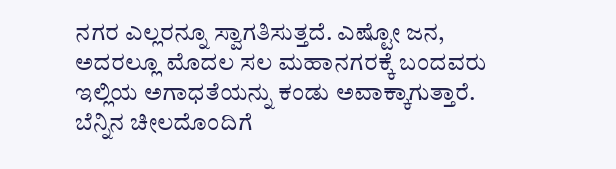ನಗರ ಎಲ್ಲರನ್ನೂ ಸ್ವಾಗತಿಸುತ್ತದೆ. ಎಷ್ಟೋ ಜನ, ಅದರಲ್ಲೂ ಮೊದಲ ಸಲ ಮಹಾನಗರಕ್ಕೆ ಬಂದವರು ಇಲ್ಲಿಯ ಅಗಾಧತೆಯನ್ನು ಕಂಡು ಅವಾಕ್ಕಾಗುತ್ತಾರೆ. ಬೆನ್ನಿನ ಚೀಲದೊಂದಿಗೆ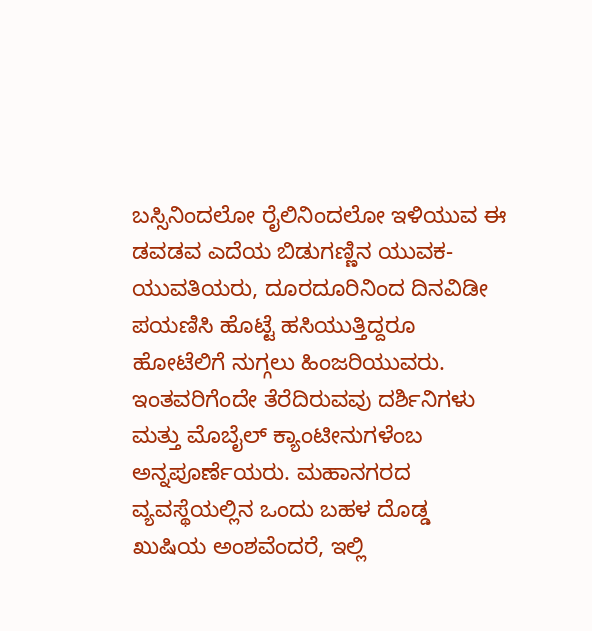ಬಸ್ಸಿನಿಂದಲೋ ರೈಲಿನಿಂದಲೋ ಇಳಿಯುವ ಈ ಡವಡವ ಎದೆಯ ಬಿಡುಗಣ್ಣಿನ ಯುವಕ-ಯುವತಿಯರು, ದೂರದೂರಿನಿಂದ ದಿನವಿಡೀ ಪಯಣಿಸಿ ಹೊಟ್ಟೆ ಹಸಿಯುತ್ತಿದ್ದರೂ ಹೋಟೆಲಿಗೆ ನುಗ್ಗಲು ಹಿಂಜರಿಯುವರು. ಇಂತವರಿಗೆಂದೇ ತೆರೆದಿರುವವು ದರ್ಶಿನಿಗಳು ಮತ್ತು ಮೊಬೈಲ್ ಕ್ಯಾಂಟೀನುಗಳೆಂಬ ಅನ್ನಪೂರ್ಣೆಯರು. ಮಹಾನಗರದ ವ್ಯವಸ್ಥೆಯಲ್ಲಿನ ಒಂದು ಬಹಳ ದೊಡ್ಡ ಖುಷಿಯ ಅಂಶವೆಂದರೆ, ಇಲ್ಲಿ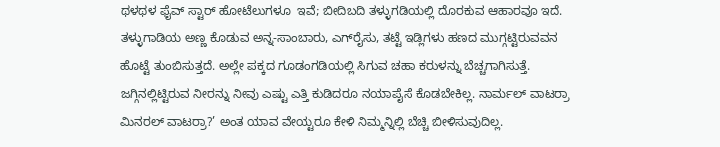ಥಳಥಳ ಫೈವ್ ಸ್ಟಾರ್ ಹೋಟೆಲುಗಳೂ  ಇವೆ; ಬೀದಿಬದಿ ತಳ್ಳುಗಡಿಯಲ್ಲಿ ದೊರಕುವ ಆಹಾರವೂ ಇದೆ. ತಳ್ಳುಗಾಡಿಯ ಅಣ್ಣ ಕೊಡುವ ಅನ್ನ-ಸಾಂಬಾರು, ಎಗ್‌ರೈಸು, ತಟ್ಟೆ ಇಡ್ಲಿಗಳು ಹಣದ ಮುಗ್ಗಟ್ಟಿರುವವನ ಹೊಟ್ಟೆ ತುಂಬಿಸುತ್ತದೆ. ಅಲ್ಲೇ ಪಕ್ಕದ ಗೂಡಂಗಡಿಯಲ್ಲಿ ಸಿಗುವ ಚಹಾ ಕರುಳನ್ನು ಬೆಚ್ಚಗಾಗಿಸುತ್ತೆ.  ಜಗ್ಗಿನಲ್ಲಿಟ್ಟಿರುವ ನೀರನ್ನು ನೀವು ಎಷ್ಟು ಎತ್ತಿ ಕುಡಿದರೂ ನಯಾಪೈಸೆ ಕೊಡಬೇಕಿಲ್ಲ. ನಾರ್ಮಲ್ ವಾಟರ್ರಾ ಮಿನರಲ್ ವಾಟರ್ರಾ?’ ಅಂತ ಯಾವ ವೇಯ್ಟರೂ ಕೇಳಿ ನಿಮ್ಮನ್ನಿಲ್ಲಿ ಬೆಚ್ಚಿ ಬೀಳಿಸುವುದಿಲ್ಲ.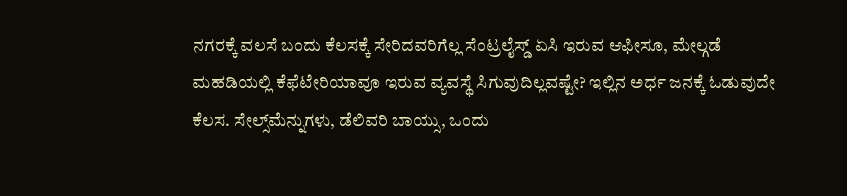ನಗರಕ್ಕೆ ವಲಸೆ ಬಂದು ಕೆಲಸಕ್ಕೆ ಸೇರಿದವರಿಗೆಲ್ಲ ಸೆಂಟ್ರಲೈಸ್ಡ್ ಏಸಿ ಇರುವ ಆಫೀಸೂ, ಮೇಲ್ಗಡೆ ಮಹಡಿಯಲ್ಲಿ ಕೆಫೆಟೇರಿಯಾವೂ ಇರುವ ವ್ಯವಸ್ಥೆ ಸಿಗುವುದಿಲ್ಲವಷ್ಟೇ? ಇಲ್ಲಿನ ಅರ್ಧ ಜನಕ್ಕೆ ಓಡುವುದೇ ಕೆಲಸ. ಸೇಲ್ಸ್‌ಮೆನ್ನುಗಳು, ಡೆಲಿವರಿ ಬಾಯ್ಸು, ಒಂದು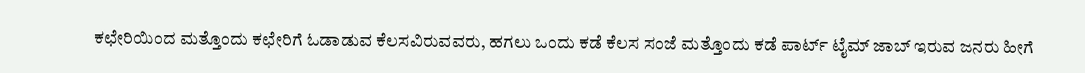ಕಛೇರಿಯಿಂದ ಮತ್ತೊಂದು ಕಛೇರಿಗೆ ಓಡಾಡುವ ಕೆಲಸವಿರುವವರು, ಹಗಲು ಒಂದು ಕಡೆ ಕೆಲಸ ಸಂಜೆ ಮತ್ತೊಂದು ಕಡೆ ಪಾರ್ಟ್ ಟೈಮ್ ಜಾಬ್ ಇರುವ ಜನರು ಹೀಗೆ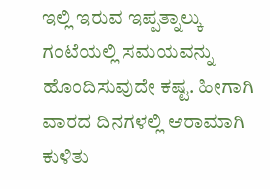ಇಲ್ಲಿ ಇರುವ ಇಪ್ಪತ್ನಾಲ್ಕು ಗಂಟೆಯಲ್ಲಿ ಸಮಯವನ್ನು ಹೊಂದಿಸುವುದೇ ಕಷ್ಟ. ಹೀಗಾಗಿ ವಾರದ ದಿನಗಳಲ್ಲಿ ಆರಾಮಾಗಿ ಕುಳಿತು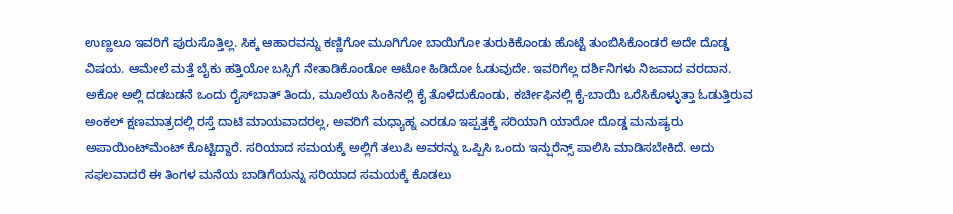ಉಣ್ಣಲೂ ಇವರಿಗೆ ಪುರುಸೊತ್ತಿಲ್ಲ. ಸಿಕ್ಕ ಆಹಾರವನ್ನು ಕಣ್ಣಿಗೋ ಮೂಗಿಗೋ ಬಾಯಿಗೋ ತುರುಕಿಕೊಂಡು ಹೊಟ್ಟೆ ತುಂಬಿಸಿಕೊಂಡರೆ ಅದೇ ದೊಡ್ಡ ವಿಷಯ. ಆಮೇಲೆ ಮತ್ತೆ ಬೈಕು ಹತ್ತಿಯೋ ಬಸ್ಸಿಗೆ ನೇತಾಡಿಕೊಂಡೋ ಆಟೋ ಹಿಡಿದೋ ಓಡುವುದೇ. ಇವರಿಗೆಲ್ಲ ದರ್ಶಿನಿಗಳು ನಿಜವಾದ ವರದಾನ. ಅಕೋ ಅಲ್ಲಿ ದಡಬಡನೆ ಒಂದು ರೈಸ್‌ಬಾತ್ ತಿಂದು, ಮೂಲೆಯ ಸಿಂಕಿನಲ್ಲಿ ಕೈ ತೊಳೆದುಕೊಂಡು, ಕರ್ಚೀಫಿನಲ್ಲಿ ಕೈ-ಬಾಯಿ ಒರೆಸಿಕೊಳ್ಳುತ್ತಾ ಓಡುತ್ತಿರುವ ಅಂಕಲ್ ಕ್ಷಣಮಾತ್ರದಲ್ಲಿ ರಸ್ತೆ ದಾಟಿ ಮಾಯವಾದರಲ್ಲ, ಅವರಿಗೆ ಮಧ್ಯಾಹ್ನ ಎರಡೂ ಇಪ್ಪತ್ತಕ್ಕೆ ಸರಿಯಾಗಿ ಯಾರೋ ದೊಡ್ಡ ಮನುಷ್ಯರು ಅಪಾಯಿಂಟ್‌ಮೆಂಟ್ ಕೊಟ್ಟಿದ್ದಾರೆ. ಸರಿಯಾದ ಸಮಯಕ್ಕೆ ಅಲ್ಲಿಗೆ ತಲುಪಿ ಅವರನ್ನು ಒಪ್ಪಿಸಿ ಒಂದು ಇನ್ಷುರೆನ್ಸ್ ಪಾಲಿಸಿ ಮಾಡಿಸಬೇಕಿದೆ. ಅದು ಸಫಲವಾದರೆ ಈ ತಿಂಗಳ ಮನೆಯ ಬಾಡಿಗೆಯನ್ನು ಸರಿಯಾದ ಸಮಯಕ್ಕೆ ಕೊಡಲು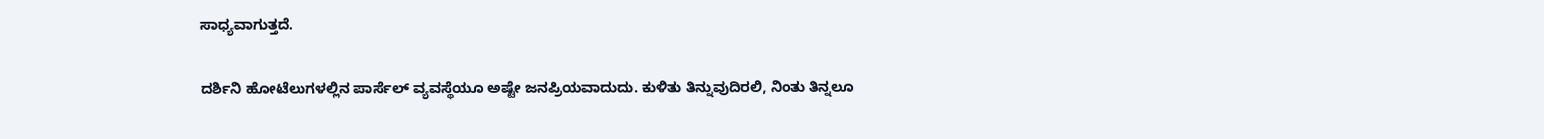ಸಾಧ್ಯವಾಗುತ್ತದೆ.

ದರ್ಶಿನಿ ಹೋಟೆಲುಗಳಲ್ಲಿನ ಪಾರ್ಸೆಲ್ ವ್ಯವಸ್ಥೆಯೂ ಅಷ್ಟೇ ಜನಪ್ರಿಯವಾದುದು. ಕುಳಿತು ತಿನ್ನುವುದಿರಲಿ, ನಿಂತು ತಿನ್ನಲೂ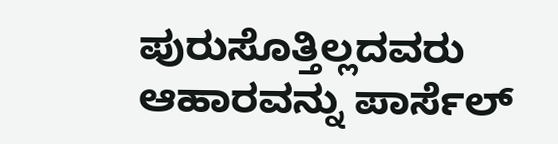ಪುರುಸೊತ್ತಿಲ್ಲದವರು ಆಹಾರವನ್ನು ಪಾರ್ಸೆಲ್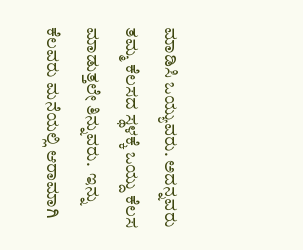ಮಾಡಿಸಿ ಒಯ್ಯುವರು. ಅದನ್ನವರು ತಮ್ಮ ಕೆಲಸದ ಸ್ಥಳಕ್ಕೆ ಒಯ್ದು ಕೆಲಸ ಮಾಡುತ್ತಲೇ ತಿನ್ನುವರು.  ಇನ್ನು ಕೆಲವರು ಮನೆಯಲ್ಲಿ ಆರಾಮಾಗಿ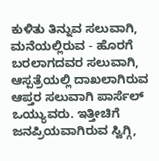ಕುಳಿತು ತಿನ್ನುವ ಸಲುವಾಗಿ, ಮನೆಯಲ್ಲಿರುವ - ಹೊರಗೆ ಬರಲಾಗದವರ ಸಲುವಾಗಿ, ಆಸ್ಪತ್ರೆಯಲ್ಲಿ ದಾಖಲಾಗಿರುವ ಆಪ್ತರ ಸಲುವಾಗಿ ಪಾರ್ಸೆಲ್ ಒಯ್ಯುವರು. ಇತ್ತೀಚಿಗೆ ಜನಪ್ರಿಯವಾಗಿರುವ ಸ್ವಿಗ್ಗಿ,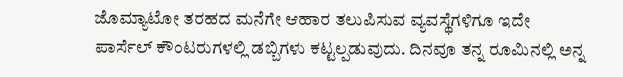ಜೊಮ್ಯಾಟೋ ತರಹದ ಮನೆಗೇ ಆಹಾರ ತಲುಪಿಸುವ ವ್ಯವಸ್ಥೆಗಳಿಗೂ ಇದೇ ಪಾರ್ಸೆಲ್ ಕೌಂಟರುಗಳಲ್ಲಿ ಡಬ್ಬಿಗಳು ಕಟ್ಟಲ್ಪಡುವುದು. ದಿನವೂ ತನ್ನ ರೂಮಿನಲ್ಲಿ ಅನ್ನ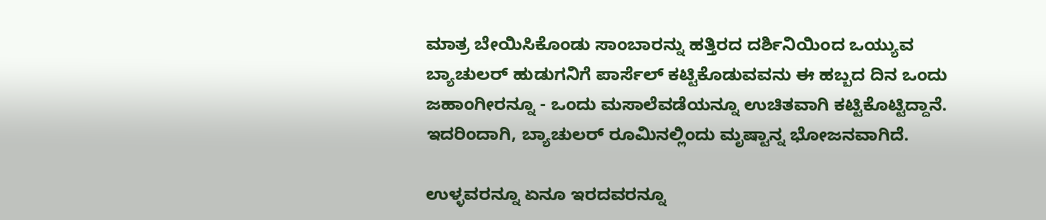ಮಾತ್ರ ಬೇಯಿಸಿಕೊಂಡು ಸಾಂಬಾರನ್ನು ಹತ್ತಿರದ ದರ್ಶಿನಿಯಿಂದ ಒಯ್ಯುವ ಬ್ಯಾಚುಲರ್ ಹುಡುಗನಿಗೆ ಪಾರ್ಸೆಲ್ ಕಟ್ಟಿಕೊಡುವವನು ಈ ಹಬ್ಬದ ದಿನ ಒಂದು ಜಹಾಂಗೀರನ್ನೂ - ಒಂದು ಮಸಾಲೆವಡೆಯನ್ನೂ ಉಚಿತವಾಗಿ ಕಟ್ಟಿಕೊಟ್ಟಿದ್ದಾನೆ. ಇದರಿಂದಾಗಿ, ಬ್ಯಾಚುಲರ್ ರೂಮಿನಲ್ಲಿಂದು ಮೃಷ್ಟಾನ್ನ ಭೋಜನವಾಗಿದೆ.

ಉಳ್ಳವರನ್ನೂ ಏನೂ ಇರದವರನ್ನೂ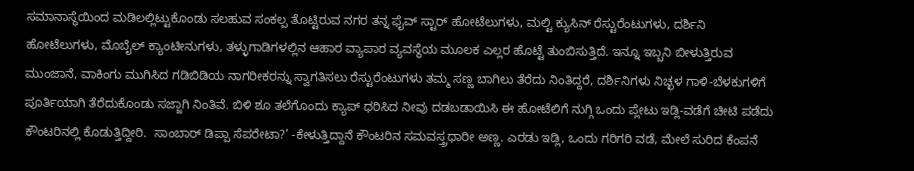ಸಮಾನಾಸ್ಥೆಯಿಂದ ಮಡಿಲಲ್ಲಿಟ್ಟುಕೊಂಡು ಸಲಹುವ ಸಂಕಲ್ಪ ತೊಟ್ಟಿರುವ ನಗರ ತನ್ನ ಫೈವ್ ಸ್ಟಾರ್ ಹೋಟೆಲುಗಳು, ಮಲ್ಟಿ ಕ್ಯುಸಿನ್ ರೆಸ್ಟುರೆಂಟುಗಳು, ದರ್ಶಿನಿ ಹೋಟೆಲುಗಳು, ಮೊಬೈಲ್ ಕ್ಯಾಂಟೀನುಗಳು, ತಳ್ಳುಗಾಡಿಗಳಲ್ಲಿನ ಆಹಾರ ವ್ಯಾಪಾರ ವ್ಯವಸ್ಥೆಯ ಮೂಲಕ ಎಲ್ಲರ ಹೊಟ್ಟೆ ತುಂಬಿಸುತ್ತಿದೆ. ಇನ್ನೂ ಇಬ್ಬನಿ ಬೀಳುತ್ತಿರುವ ಮುಂಜಾನೆ, ವಾಕಿಂಗು ಮುಗಿಸಿದ ಗಡಿಬಿಡಿಯ ನಾಗರೀಕರನ್ನು ಸ್ವಾಗತಿಸಲು ರೆಸ್ಟುರೆಂಟುಗಳು ತಮ್ಮ ಸಣ್ಣ ಬಾಗಿಲು ತೆರೆದು ನಿಂತಿದ್ದರೆ, ದರ್ಶಿನಿಗಳು ನಿಚ್ಛಳ ಗಾಳಿ-ಬೆಳಕುಗಳಿಗೆ ಪೂರ್ತಿಯಾಗಿ ತೆರೆದುಕೊಂಡು ಸಜ್ಜಾಗಿ ನಿಂತಿವೆ. ಬಿಳಿ ಶೂ ತಲೆಗೊಂದು ಕ್ಯಾಪ್ ಧರಿಸಿದ ನೀವು ದಡಬಡಾಯಿಸಿ ಈ ಹೋಟೆಲಿಗೆ ನುಗ್ಗಿ ಒಂದು ಪ್ಲೇಟು ಇಡ್ಲಿ-ವಡೆಗೆ ಚೀಟಿ ಪಡೆದು ಕೌಂಟರಿನಲ್ಲಿ ಕೊಡುತ್ತಿದ್ದೀರಿ.  ಸಾಂಬಾರ್ ಡಿಪ್ಪಾ ಸೆಪರೇಟಾ?’ -ಕೇಳುತ್ತಿದ್ದಾನೆ ಕೌಂಟರಿನ ಸಮವಸ್ತ್ರಧಾರೀ ಅಣ್ಣ. ಎರಡು ಇಡ್ಲಿ, ಒಂದು ಗರಿಗರಿ ವಡೆ, ಮೇಲೆ ಸುರಿದ ಕೆಂಪನೆ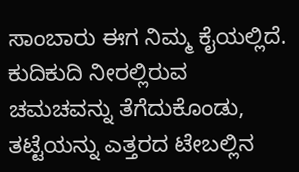ಸಾಂಬಾರು ಈಗ ನಿಮ್ಮ ಕೈಯಲ್ಲಿದೆ. ಕುದಿಕುದಿ ನೀರಲ್ಲಿರುವ ಚಮಚವನ್ನು ತೆಗೆದುಕೊಂಡು, ತಟ್ಟೆಯನ್ನು ಎತ್ತರದ ಟೇಬಲ್ಲಿನ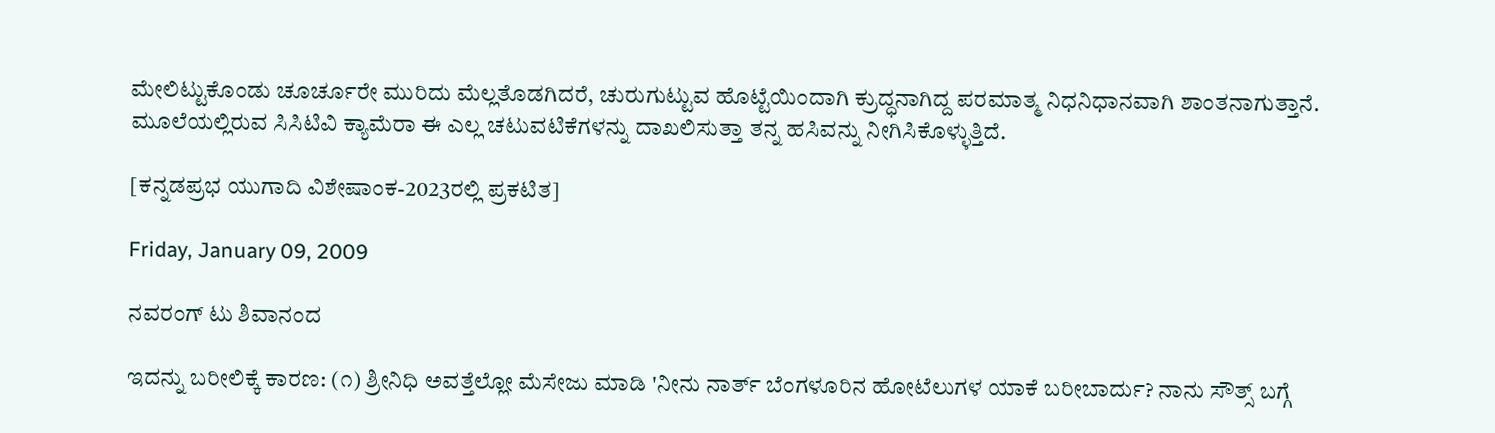ಮೇಲಿಟ್ಟುಕೊಂಡು ಚೂರ್ಚೂರೇ ಮುರಿದು ಮೆಲ್ಲತೊಡಗಿದರೆ, ಚುರುಗುಟ್ಟುವ ಹೊಟ್ಟೆಯಿಂದಾಗಿ ಕ್ರುದ್ಧನಾಗಿದ್ದ ಪರಮಾತ್ಮ ನಿಧನಿಧಾನವಾಗಿ ಶಾಂತನಾಗುತ್ತಾನೆ. ಮೂಲೆಯಲ್ಲಿರುವ ಸಿಸಿಟಿವಿ ಕ್ಯಾಮೆರಾ ಈ ಎಲ್ಲ ಚಟುವಟಿಕೆಗಳನ್ನು ದಾಖಲಿಸುತ್ತಾ ತನ್ನ ಹಸಿವನ್ನು ನೀಗಿಸಿಕೊಳ್ಳುತ್ತಿದೆ.

[ಕನ್ನಡಪ್ರಭ ಯುಗಾದಿ ವಿಶೇಷಾಂಕ-2023ರಲ್ಲಿ ಪ್ರಕಟಿತ]

Friday, January 09, 2009

ನವರಂಗ್ ಟು ಶಿವಾನಂದ

ಇದನ್ನು ಬರೀಲಿಕ್ಕೆ ಕಾರಣ: (೧) ಶ್ರೀನಿಧಿ ಅವತ್ತೆಲ್ಲೋ ಮೆಸೇಜು ಮಾಡಿ 'ನೀನು ನಾರ್ತ್ ಬೆಂಗಳೂರಿನ ಹೋಟೆಲುಗಳ ಯಾಕೆ ಬರೀಬಾರ್ದು? ನಾನು ಸೌತ್ಸ್ ಬಗ್ಗೆ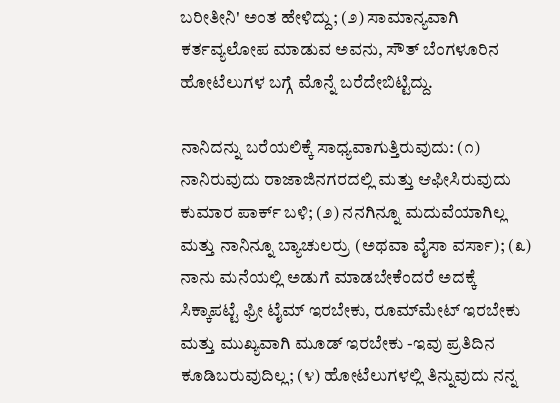ಬರೀತೀನಿ' ಅಂತ ಹೇಳಿದ್ದು; (೨) ಸಾಮಾನ್ಯವಾಗಿ ಕರ್ತವ್ಯಲೋಪ ಮಾಡುವ ಅವನು, ಸೌತ್ ಬೆಂಗಳೂರಿನ ಹೋಟೆಲುಗಳ ಬಗ್ಗೆ ಮೊನ್ನೆ ಬರೆದೇಬಿಟ್ಟಿದ್ದು.

ನಾನಿದನ್ನು ಬರೆಯಲಿಕ್ಕೆ ಸಾಧ್ಯವಾಗುತ್ತಿರುವುದು: (೧) ನಾನಿರುವುದು ರಾಜಾಜಿನಗರದಲ್ಲಿ ಮತ್ತು ಆಫೀಸಿರುವುದು ಕುಮಾರ ಪಾರ್ಕ್ ಬಳಿ; (೨) ನನಗಿನ್ನೂ ಮದುವೆಯಾಗಿಲ್ಲ ಮತ್ತು ನಾನಿನ್ನೂ ಬ್ಯಾಚುಲರ್ರು (ಅಥವಾ ವೈಸಾ ವರ್ಸಾ); (೩) ನಾನು ಮನೆಯಲ್ಲಿ ಅಡುಗೆ ಮಾಡಬೇಕೆಂದರೆ ಅದಕ್ಕೆ ಸಿಕ್ಕಾಪಟ್ಟೆ ಫ್ರೀ ಟೈಮ್ ಇರಬೇಕು, ರೂಮ್‍ಮೇಟ್ ಇರಬೇಕು ಮತ್ತು ಮುಖ್ಯವಾಗಿ ಮೂಡ್ ಇರಬೇಕು -ಇವು ಪ್ರತಿದಿನ ಕೂಡಿಬರುವುದಿಲ್ಲ; (೪) ಹೋಟೆಲುಗಳಲ್ಲಿ ತಿನ್ನುವುದು ನನ್ನ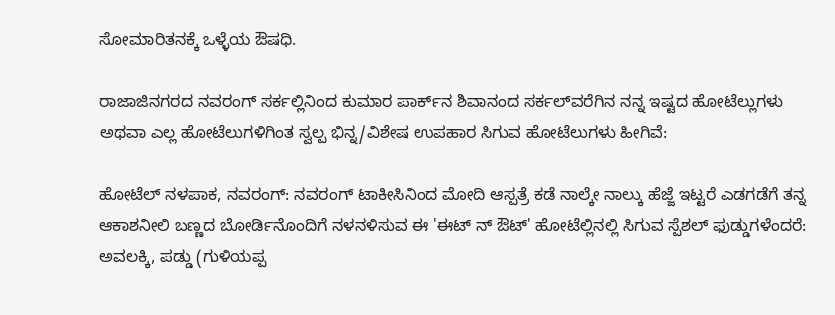ಸೋಮಾರಿತನಕ್ಕೆ ಒಳ್ಳೆಯ ಔಷಧಿ.

ರಾಜಾಜಿನಗರದ ನವರಂಗ್ ಸರ್ಕಲ್ಲಿನಿಂದ ಕುಮಾರ ಪಾರ್ಕ್‌ನ ಶಿವಾನಂದ ಸರ್ಕಲ್‌ವರೆಗಿನ ನನ್ನ ಇಷ್ಟದ ಹೋಟೆಲ್ಲುಗಳು ಅಥವಾ ಎಲ್ಲ ಹೋಟೆಲುಗಳಿಗಿಂತ ಸ್ವಲ್ಪ ಭಿನ್ನ/ವಿಶೇಷ ಉಪಹಾರ ಸಿಗುವ ಹೋಟೆಲುಗಳು ಹೀಗಿವೆ:

ಹೋಟೆಲ್ ನಳಪಾಕ, ನವರಂಗ್: ನವರಂಗ್ ಟಾಕೀಸಿನಿಂದ ಮೋದಿ ಆಸ್ಪತ್ರೆ ಕಡೆ ನಾಲ್ಕೇ ನಾಲ್ಕು ಹೆಜ್ಜೆ ಇಟ್ಟರೆ ಎಡಗಡೆಗೆ ತನ್ನ ಆಕಾಶನೀಲಿ ಬಣ್ಣದ ಬೋರ್ಡಿನೊಂದಿಗೆ ನಳನಳಿಸುವ ಈ 'ಈಟ್ ನ್ ಔಟ್' ಹೋಟೆಲ್ಲಿನಲ್ಲಿ ಸಿಗುವ ಸ್ಪೆಶಲ್ ಫುಡ್ಡುಗಳೆಂದರೆ: ಅವಲಕ್ಕಿ, ಪಡ್ಡು (ಗುಳಿಯಪ್ಪ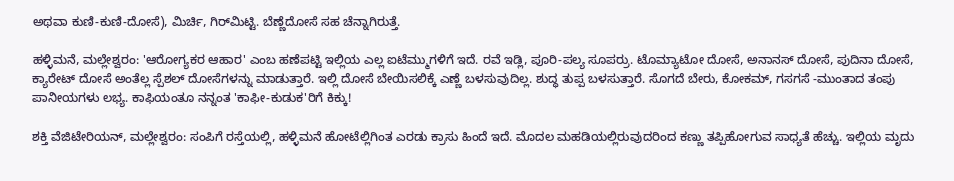ಅಥವಾ ಕುಣಿ-ಕುಣಿ-ದೋಸೆ), ಮಿರ್ಚಿ, ಗಿರ್‌ಮಿಟ್ಟಿ. ಬೆಣ್ಣೆದೋಸೆ ಸಹ ಚೆನ್ನಾಗಿರುತ್ತೆ.

ಹಳ್ಳಿಮನೆ, ಮಲ್ಲೇಶ್ವರಂ: 'ಆರೋಗ್ಯಕರ ಆಹಾರ' ಎಂಬ ಹಣೆಪಟ್ಟಿ ಇಲ್ಲಿಯ ಎಲ್ಲ ಐಟೆಮ್ಮುಗಳಿಗೆ ಇದೆ. ರವೆ ಇಡ್ಲಿ, ಪೂರಿ-ಪಲ್ಯ ಸೂಪರ್ರು. ಟೊಮ್ಯಾಟೋ ದೋಸೆ, ಅನಾನಸ್ ದೋಸೆ, ಪುದಿನಾ ದೋಸೆ, ಕ್ಯಾರೇಟ್ ದೋಸೆ ಅಂತೆಲ್ಲ ಸ್ಪೆಶಲ್ ದೋಸೆಗಳನ್ನು ಮಾಡುತ್ತಾರೆ. ಇಲ್ಲಿ ದೋಸೆ ಬೇಯಿಸಲಿಕ್ಕೆ ಎಣ್ಣೆ ಬಳಸುವುದಿಲ್ಲ. ಶುದ್ಧ ತುಪ್ಪ ಬಳಸುತ್ತಾರೆ. ಸೊಗದೆ ಬೇರು, ಕೋಕಮ್, ಗಸಗಸೆ -ಮುಂತಾದ ತಂಪು ಪಾನೀಯಗಳು ಲಭ್ಯ. ಕಾಫಿಯಂತೂ ನನ್ನಂತ 'ಕಾಫೀ-ಕುಡುಕ'ರಿಗೆ ಕಿಕ್ಕು!

ಶಕ್ತಿ ವೆಜಿಟೇರಿಯನ್, ಮಲ್ಲೇಶ್ವರಂ: ಸಂಪಿಗೆ ರಸ್ತೆಯಲ್ಲಿ, ಹಳ್ಳಿಮನೆ ಹೋಟೆಲ್ಲಿಗಿಂತ ಎರಡು ಕ್ರಾಸು ಹಿಂದೆ ಇದೆ. ಮೊದಲ ಮಹಡಿಯಲ್ಲಿರುವುದರಿಂದ ಕಣ್ಣು ತಪ್ಪಿಹೋಗುವ ಸಾಧ್ಯತೆ ಹೆಚ್ಚು. ಇಲ್ಲಿಯ ಮೃದು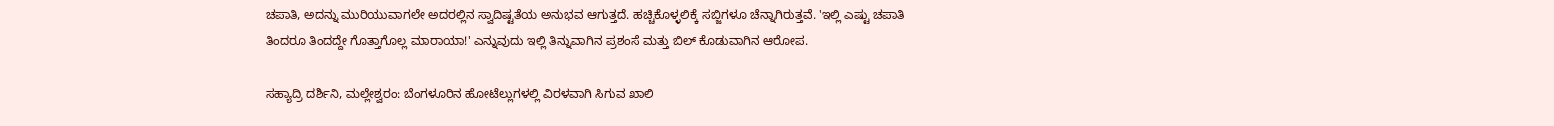ಚಪಾತಿ, ಅದನ್ನು ಮುರಿಯುವಾಗಲೇ ಅದರಲ್ಲಿನ ಸ್ವಾದಿಷ್ಟತೆಯ ಅನುಭವ ಆಗುತ್ತದೆ. ಹಚ್ಚಿಕೊಳ್ಳಲಿಕ್ಕೆ ಸಬ್ಜಿಗಳೂ ಚೆನ್ನಾಗಿರುತ್ತವೆ. 'ಇಲ್ಲಿ ಎಷ್ಟು ಚಪಾತಿ ತಿಂದರೂ ತಿಂದದ್ದೇ ಗೊತ್ತಾಗೊಲ್ಲ ಮಾರಾಯಾ!' ಎನ್ನುವುದು ಇಲ್ಲಿ ತಿನ್ನುವಾಗಿನ ಪ್ರಶಂಸೆ ಮತ್ತು ಬಿಲ್ ಕೊಡುವಾಗಿನ ಆರೋಪ.

ಸಹ್ಯಾದ್ರಿ ದರ್ಶಿನಿ, ಮಲ್ಲೇಶ್ವರಂ: ಬೆಂಗಳೂರಿನ ಹೋಟೆಲ್ಲುಗಳಲ್ಲಿ ವಿರಳವಾಗಿ ಸಿಗುವ ಖಾಲಿ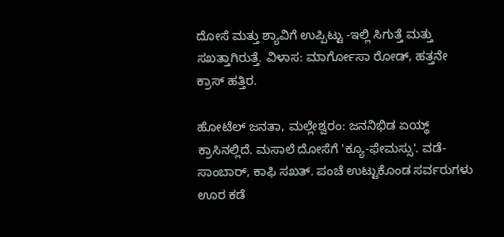ದೋಸೆ ಮತ್ತು ಶ್ಯಾವಿಗೆ ಉಪ್ಪಿಟ್ಟು -ಇಲ್ಲಿ ಸಿಗುತ್ತೆ ಮತ್ತು ಸಖತ್ತಾಗಿರುತ್ತೆ. ವಿಳಾಸ: ಮಾರ್ಗೋಸಾ ರೋಡ್, ಹತ್ತನೇ ಕ್ರಾಸ್ ಹತ್ತಿರ.

ಹೋಟೆಲ್ ಜನತಾ, ಮಲ್ಲೇಶ್ವರಂ: ಜನನಿಭಿಡ ಏಯ್ಥ್ ಕ್ರಾಸಿನಲ್ಲಿದೆ. ಮಸಾಲೆ ದೋಸೆಗೆ 'ಕ್ಯೂ-ಫೇಮಸ್ಸು'. ವಡೆ-ಸಾಂಬಾರ್, ಕಾಫಿ ಸಖತ್. ಪಂಚೆ ಉಟ್ಟುಕೊಂಡ ಸರ್ವರುಗಳು ಊರ ಕಡೆ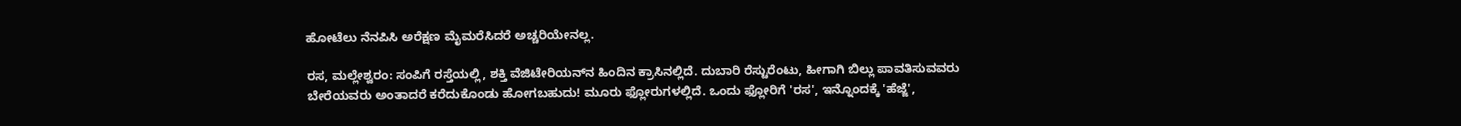ಹೋಟೆಲು ನೆನಪಿಸಿ ಅರೆಕ್ಷಣ ಮೈಮರೆಸಿದರೆ ಅಚ್ಚರಿಯೇನಲ್ಲ.

ರಸ, ಮಲ್ಲೇಶ್ವರಂ: ಸಂಪಿಗೆ ರಸ್ತೆಯಲ್ಲಿ, ಶಕ್ತಿ ವೆಜಿಟೇರಿಯನ್‌ನ ಹಿಂದಿನ ಕ್ರಾಸಿನಲ್ಲಿದೆ. ದುಬಾರಿ ರೆಸ್ಟುರೆಂಟು, ಹೀಗಾಗಿ ಬಿಲ್ಲು ಪಾವತಿಸುವವರು ಬೇರೆಯವರು ಅಂತಾದರೆ ಕರೆದುಕೊಂಡು ಹೋಗಬಹುದು! ಮೂರು ಫ್ಲೋರುಗಳಲ್ಲಿದೆ. ಒಂದು ಫ್ಲೋರಿಗೆ 'ರಸ', ಇನ್ನೊಂದಕ್ಕೆ 'ಹೆಜ್ಜೆ',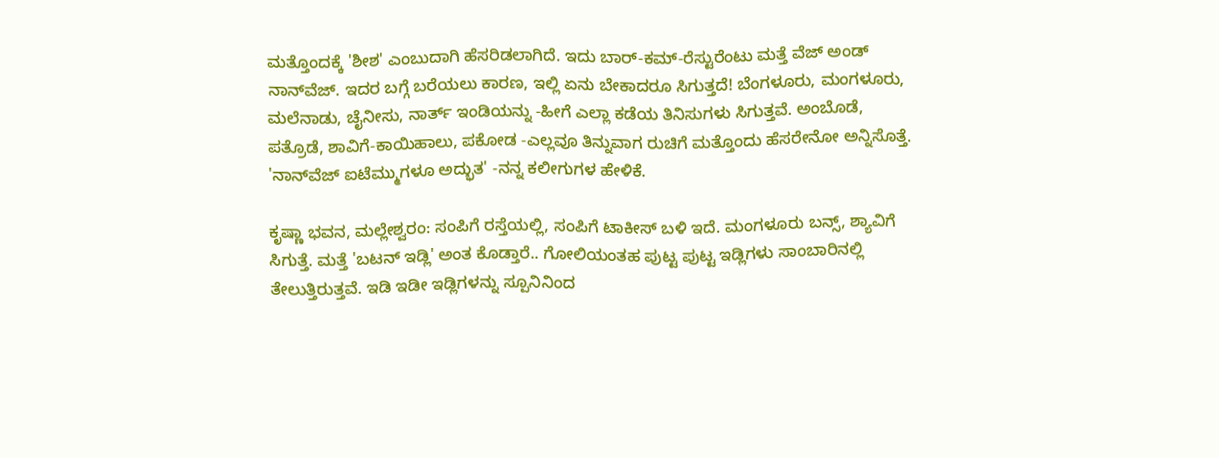ಮತ್ತೊಂದಕ್ಕೆ 'ಶೀಶ' ಎಂಬುದಾಗಿ ಹೆಸರಿಡಲಾಗಿದೆ. ಇದು ಬಾರ್-ಕಮ್-ರೆಸ್ಟುರೆಂಟು ಮತ್ತೆ ವೆಜ್ ಅಂಡ್ ನಾನ್‌ವೆಜ್. ಇದರ ಬಗ್ಗೆ ಬರೆಯಲು ಕಾರಣ, ಇಲ್ಲಿ ಏನು ಬೇಕಾದರೂ ಸಿಗುತ್ತದೆ! ಬೆಂಗಳೂರು, ಮಂಗಳೂರು, ಮಲೆನಾಡು, ಚೈನೀಸು, ನಾರ್ತ್ ಇಂಡಿಯನ್ನು -ಹೀಗೆ ಎಲ್ಲಾ ಕಡೆಯ ತಿನಿಸುಗಳು ಸಿಗುತ್ತವೆ. ಅಂಬೊಡೆ, ಪತ್ರೊಡೆ, ಶಾವಿಗೆ-ಕಾಯಿಹಾಲು, ಪಕೋಡ -ಎಲ್ಲವೂ ತಿನ್ನುವಾಗ ರುಚಿಗೆ ಮತ್ತೊಂದು ಹೆಸರೇನೋ ಅನ್ನಿಸೊತ್ತೆ. 'ನಾನ್‍ವೆಜ್ ಐಟೆಮ್ಮುಗಳೂ ಅದ್ಭುತ' -ನನ್ನ ಕಲೀಗುಗಳ ಹೇಳಿಕೆ.

ಕೃಷ್ಣಾ ಭವನ, ಮಲ್ಲೇಶ್ವರಂ: ಸಂಪಿಗೆ ರಸ್ತೆಯಲ್ಲಿ, ಸಂಪಿಗೆ ಟಾಕೀಸ್ ಬಳಿ ಇದೆ. ಮಂಗಳೂರು ಬನ್ಸ್, ಶ್ಯಾವಿಗೆ ಸಿಗುತ್ತೆ. ಮತ್ತೆ 'ಬಟನ್ ಇಡ್ಲಿ' ಅಂತ ಕೊಡ್ತಾರೆ.. ಗೋಲಿಯಂತಹ ಪುಟ್ಟ ಪುಟ್ಟ ಇಡ್ಲಿಗಳು ಸಾಂಬಾರಿನಲ್ಲಿ ತೇಲುತ್ತಿರುತ್ತವೆ. ಇಡಿ ಇಡೀ ಇಡ್ಲಿಗಳನ್ನು ಸ್ಪೂನಿನಿಂದ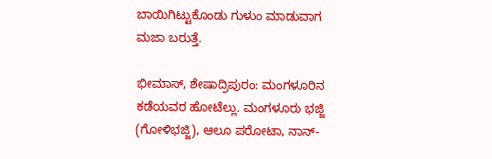ಬಾಯಿಗಿಟ್ಟುಕೊಂಡು ಗುಳುಂ ಮಾಡುವಾಗ ಮಜಾ ಬರುತ್ತೆ.

ಭೀಮಾಸ್, ಶೇಷಾದ್ರಿಪುರಂ: ಮಂಗಳೂರಿನ ಕಡೆಯವರ ಹೋಟೆಲ್ಲು. ಮಂಗಳೂರು ಭಜ್ಜಿ (ಗೋಳಿಭಜ್ಜಿ), ಆಲೂ ಪರೋಟಾ, ನಾನ್-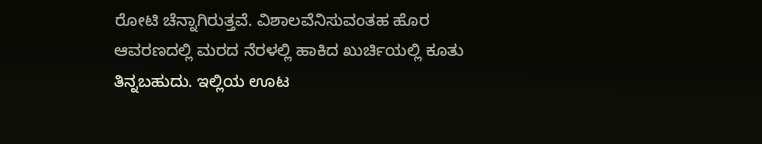ರೋಟಿ ಚೆನ್ನಾಗಿರುತ್ತವೆ. ವಿಶಾಲವೆನಿಸುವಂತಹ ಹೊರ ಆವರಣದಲ್ಲಿ ಮರದ ನೆರಳಲ್ಲಿ ಹಾಕಿದ ಖುರ್ಚಿಯಲ್ಲಿ ಕೂತು ತಿನ್ನಬಹುದು. ಇಲ್ಲಿಯ ಊಟ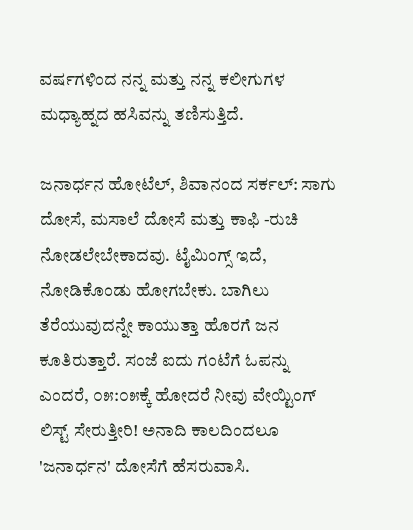ವರ್ಷಗಳಿಂದ ನನ್ನ ಮತ್ತು ನನ್ನ ಕಲೀಗುಗಳ ಮಧ್ಯಾಹ್ನದ ಹಸಿವನ್ನು ತಣಿಸುತ್ತಿದೆ.

ಜನಾರ್ಧನ ಹೋಟೆಲ್, ಶಿವಾನಂದ ಸರ್ಕಲ್: ಸಾಗು ದೋಸೆ, ಮಸಾಲೆ ದೋಸೆ ಮತ್ತು ಕಾಫಿ -ರುಚಿ ನೋಡಲೇಬೇಕಾದವು. ಟೈಮಿಂಗ್ಸ್ ಇದೆ, ನೋಡಿಕೊಂಡು ಹೋಗಬೇಕು. ಬಾಗಿಲು ತೆರೆಯುವುದನ್ನೇ ಕಾಯುತ್ತಾ ಹೊರಗೆ ಜನ ಕೂತಿರುತ್ತಾರೆ. ಸಂಜೆ ಐದು ಗಂಟೆಗೆ ಓಪನ್ನು ಎಂದರೆ, ೦೫:೦೫ಕ್ಕೆ ಹೋದರೆ ನೀವು ವೇಯ್ಟಿಂಗ್ ಲಿಸ್ಟ್ ಸೇರುತ್ತೀರಿ! ಅನಾದಿ ಕಾಲದಿಂದಲೂ 'ಜನಾರ್ಧನ' ದೋಸೆಗೆ ಹೆಸರುವಾಸಿ.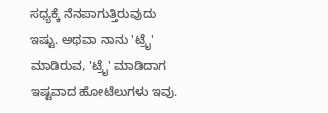ಸಧ್ಯಕ್ಕೆ ನೆನಪಾಗುತ್ತಿರುವುದು ಇಷ್ಟು. ಅಥವಾ ನಾನು 'ಟ್ರೈ' ಮಾಡಿರುವ, 'ಟ್ರೈ' ಮಾಡಿದಾಗ ಇಷ್ಟವಾದ ಹೋಟೆಲುಗಳು ಇವು.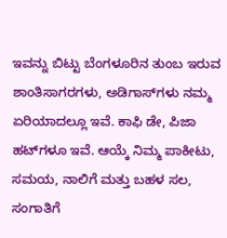ಇವನ್ನು ಬಿಟ್ಟು ಬೆಂಗಳೂರಿನ ತುಂಬ ಇರುವ ಶಾಂತಿಸಾಗರಗಳು, ಅಡಿಗಾಸ್‍ಗಳು ನಮ್ಮ ಏರಿಯಾದಲ್ಲೂ ಇವೆ. ಕಾಫಿ ಡೇ, ಪಿಜಾ ಹಟ್‌ಗಳೂ ಇವೆ. ಆಯ್ಕೆ ನಿಮ್ಮ ಪಾಕೀಟು, ಸಮಯ, ನಾಲಿಗೆ ಮತ್ತು ಬಹಳ ಸಲ, ಸಂಗಾತಿಗೆ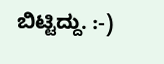ಬಿಟ್ಟಿದ್ದು. :-)